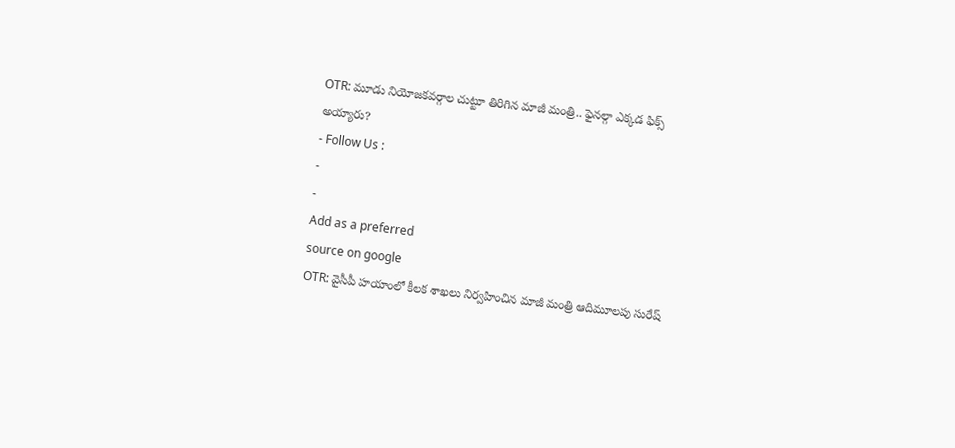OTR: మూడు నియోజకవర్గాల చుట్టూ తిరిగిన మాజీ మంత్రి.. ఫైనల్గా ఎక్కడ ఫిక్స్ అయ్యారు?
- Follow Us :
-
-
Add as a preferred
source on google
OTR: వైసీపీ హయాంలో కీలక శాఖలు నిర్వహించిన మాజీ మంత్రి ఆదిమూలపు సురేష్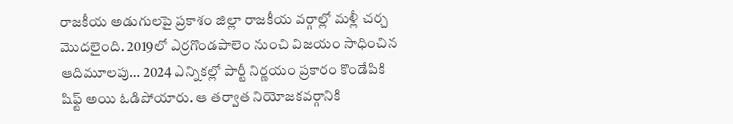రాజకీయ అడుగులపై ప్రకాశం జిల్లా రాజకీయ వర్గాల్లో మళ్లీ చర్చ మొదలైంది. 2019లో ఎర్రగొండపాలెం నుంచి విజయం సాధించిన ఆదిమూలపు… 2024 ఎన్నికల్లో పార్టీ నిర్ణయం ప్రకారం కొండేపికి షిఫ్ట్ అయి ఓడిపోయారు. ఆ తర్వాత నియోజకవర్గానికి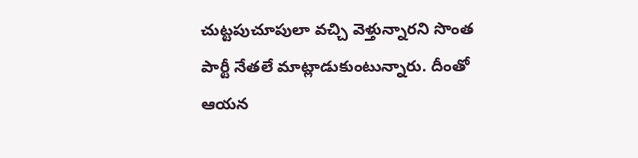చుట్టపుచూపులా వచ్చి వెళ్తున్నారని సొంత పార్టీ నేతలే మాట్లాడుకుంటున్నారు. దీంతో ఆయన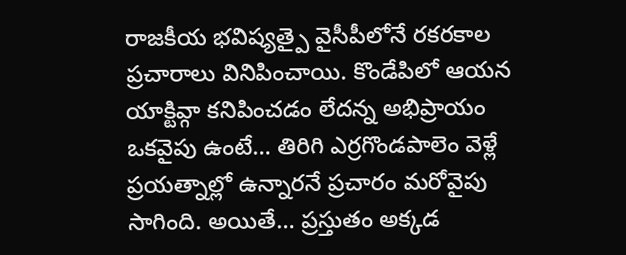రాజకీయ భవిష్యత్పై వైసీపీలోనే రకరకాల ప్రచారాలు వినిపించాయి. కొండేపిలో ఆయన యాక్టివ్గా కనిపించడం లేదన్న అభిప్రాయం ఒకవైపు ఉంటే… తిరిగి ఎర్రగొండపాలెం వెళ్లే ప్రయత్నాల్లో ఉన్నారనే ప్రచారం మరోవైపు సాగింది. అయితే… ప్రస్తుతం అక్కడ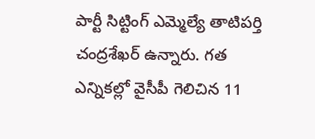పార్టీ సిట్టింగ్ ఎమ్మెల్యే తాటిపర్తి చంద్రశేఖర్ ఉన్నారు. గత ఎన్నికల్లో వైసీపీ గెలిచిన 11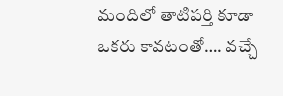మందిలో తాటిపర్తి కూడా ఒకరు కావటంతో…. వచ్చే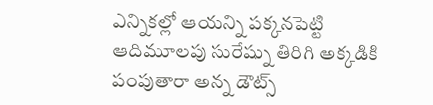ఎన్నికల్లో ఆయన్ని పక్కనపెట్టి ఆదిమూలపు సురేష్ను తిరిగి అక్కడికి పంపుతారా అన్న డౌట్స్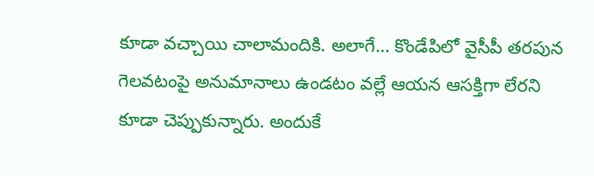కూడా వచ్చాయి చాలామందికి. అలాగే… కొండేపిలో వైసీపీ తరపున గెలవటంపై అనుమానాలు ఉండటం వల్లే ఆయన ఆసక్తిగా లేరని కూడా చెప్పుకున్నారు. అందుకే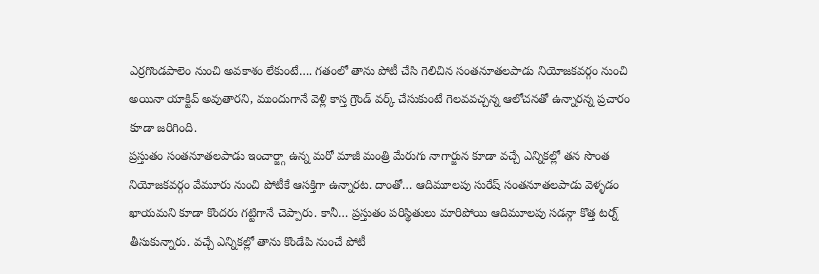ఎర్రగొండపాలెం నుంచి అవకాశం లేకుంటే…. గతంలో తాను పోటీ చేసి గెలిచిన సంతనూతలపాడు నియోజకవర్గం నుంచి అయినా యాక్టివ్ అవుతారని, ముందుగానే వెళ్లి కాస్త గ్రౌండ్ వర్క్ చేసుకుంటే గెలవవచ్చన్న ఆలోచనతో ఉన్నారన్న ప్రచారం కూడా జరిగింది.
ప్రస్తుతం సంతనూతలపాడు ఇంచార్జ్గా ఉన్న మరో మాజీ మంత్రి మేరుగు నాగార్జున కూడా వచ్చే ఎన్నికల్లో తన సొంత నియోజకవర్గం వేమూరు నుంచి పోటీకే ఆసక్తిగా ఉన్నారట. దాంతో… ఆదిమూలపు సురేష్ సంతనూతలపాడు వెళ్ళడం ఖాయమని కూడా కొందరు గట్టిగానే చెప్పారు. కానీ… ప్రస్తుతం పరిస్థితులు మారిపోయి ఆదిమూలపు సడన్గా కొత్త టర్న్ తీసుకున్నారు. వచ్చే ఎన్నికల్లో తాను కొండేపి నుంచే పోటీ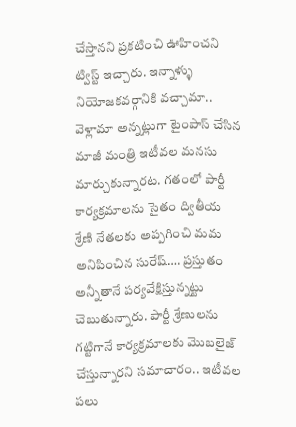చేస్తానని ప్రకటించి ఊహించని ట్విస్ట్ ఇచ్చారు. ఇన్నాళ్ళు నియోజకవర్గానికి వచ్చామా.. వెళ్లామా అన్నట్లుగా టైంపాస్ చేసిన మాజీ మంత్రి ఇటీవల మనసు మార్చుకున్నారట. గతంలో పార్టీ కార్యక్రమాలను సైతం ద్వితీయ శ్రేణి నేతలకు అప్పగించి మమ అనిపించిన సురేష్…. ప్రస్తుతం అన్నీతానే పర్యవేక్షిస్తున్నట్టు చెబుతున్నారు. పార్టీ శ్రేణులను గట్టిగానే కార్యక్రమాలకు మొబలైజ్ చేస్తున్నారని సమాచారం.. ఇటీవల పలు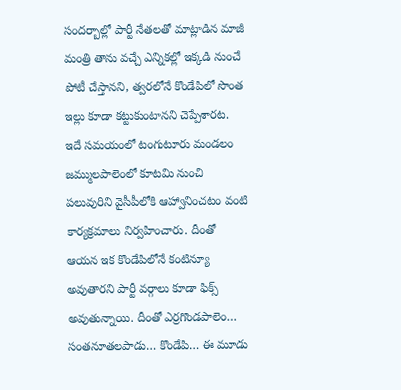సందర్బాల్లో పార్టీ నేతలతో మాట్లాడిన మాజీ మంత్రి తాను వచ్చే ఎన్నికల్లో ఇక్కడి నుంచే పోటీ చేస్తానని, త్వరలోనే కొండేపిలో సొంత ఇల్లు కూడా కట్టుకుంటానని చెప్పేశారట. ఇదే సమయంలో టంగుటూరు మండలం జమ్ములపాలెంలో కూటమి నుంచి పలువురిని వైసీపీలోకి ఆహ్వానించటం వంటి కార్యక్రమాలు నిర్వహించారు. దీంతో ఆయన ఇక కొండేపిలోనే కంటిన్యూ అవుతారని పార్టీ వర్గాలు కూడా ఫిక్స్ అవుతున్నాయి. దీంతో ఎర్రగొండపాలెం… సంతనూతలపాడు… కొండేపి… ఈ మూడు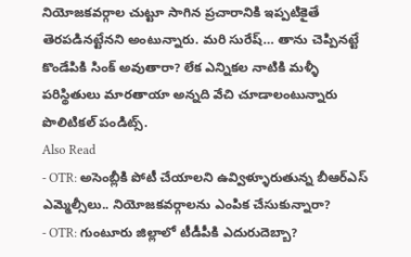నియోజకవర్గాల చుట్టూ సాగిన ప్రచారానికి ఇప్పటికైతే తెరపడినట్టేనని అంటున్నారు. మరి సురేష్… తాను చెప్పినట్టే కొండేపికి సింక్ అవుతారా? లేక ఎన్నికల నాటికి మళ్ళీ పరిస్థితులు మారతాయా అన్నది వేచి చూడాలంటున్నారు పొలిటికల్ పండిట్స్.
Also Read
- OTR: అసెంబ్లీకి పోటీ చేయాలని ఉవ్విళ్ళూరుతున్న బీఆర్ఎస్ ఎమ్మెల్సీలు.. నియోజకవర్గాలను ఎంపిక చేసుకున్నారా?
- OTR: గుంటూరు జిల్లాలో టీడీపీకి ఎదురుదెబ్బా?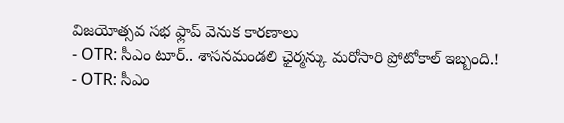విజయోత్సవ సభ ఫ్లాప్ వెనుక కారణాలు
- OTR: సీఎం టూర్.. శాసనమండలి ఛైర్మన్కు మరోసారి ప్రోటోకాల్ ఇబ్బంది.!
- OTR: సీఎం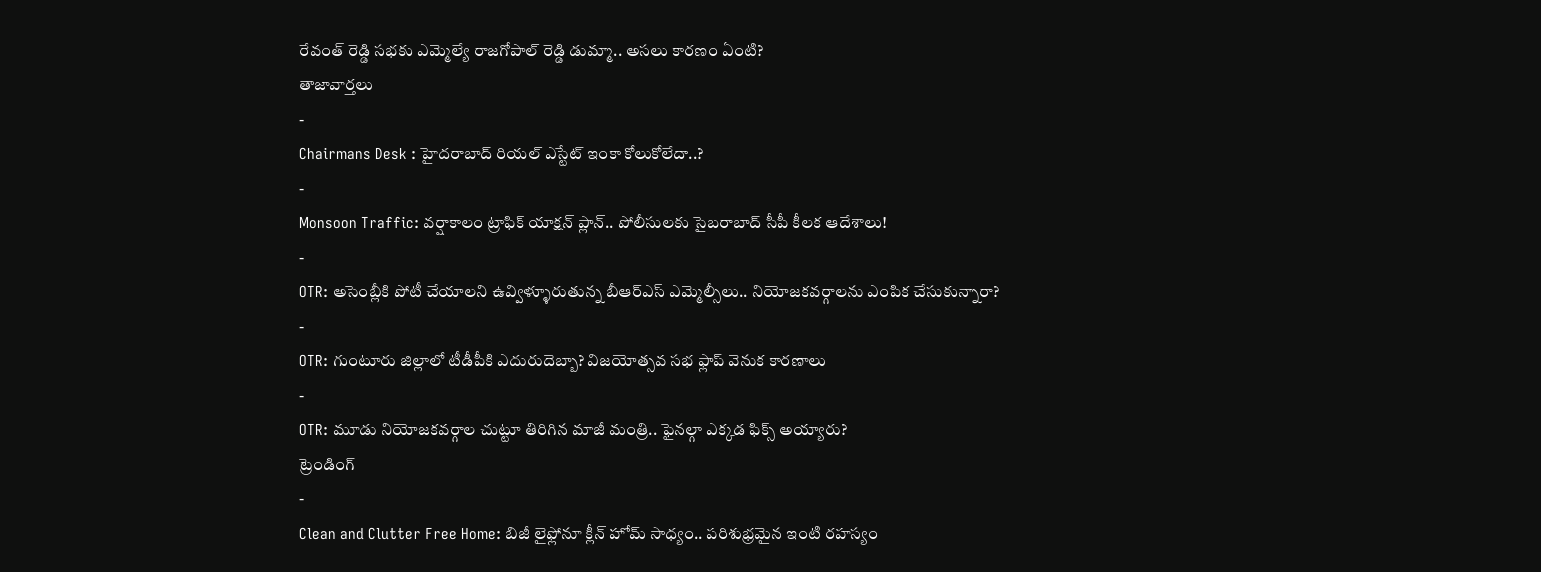రేవంత్ రెడ్డి సభకు ఎమ్మెల్యే రాజగోపాల్ రెడ్డి డుమ్మా.. అసలు కారణం ఏంటి?
తాజావార్తలు
-
Chairmans Desk : హైదరాబాద్ రియల్ ఎస్టేట్ ఇంకా కోలుకోలేదా..?
-
Monsoon Traffic: వర్షాకాలం ట్రాఫిక్ యాక్షన్ ప్లాన్.. పోలీసులకు సైబరాబాద్ సీపీ కీలక ఆదేశాలు!
-
OTR: అసెంబ్లీకి పోటీ చేయాలని ఉవ్విళ్ళూరుతున్న బీఆర్ఎస్ ఎమ్మెల్సీలు.. నియోజకవర్గాలను ఎంపిక చేసుకున్నారా?
-
OTR: గుంటూరు జిల్లాలో టీడీపీకి ఎదురుదెబ్బా? విజయోత్సవ సభ ఫ్లాప్ వెనుక కారణాలు
-
OTR: మూడు నియోజకవర్గాల చుట్టూ తిరిగిన మాజీ మంత్రి.. ఫైనల్గా ఎక్కడ ఫిక్స్ అయ్యారు?
ట్రెండింగ్
-
Clean and Clutter Free Home: బిజీ లైఫ్లోనూ క్లీన్ హోమ్ సాధ్యం.. పరిశుభ్రమైన ఇంటి రహస్యం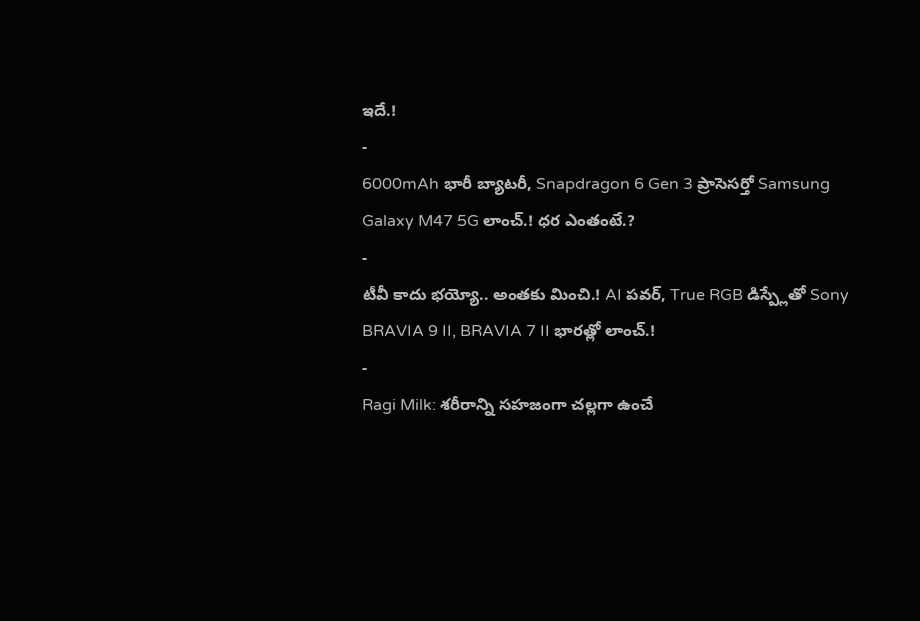ఇదే.!
-
6000mAh భారీ బ్యాటరీ, Snapdragon 6 Gen 3 ప్రాసెసర్తో Samsung Galaxy M47 5G లాంచ్.! ధర ఎంతంటే.?
-
టీవీ కాదు భయ్యో.. అంతకు మించి.! AI పవర్, True RGB డిస్ప్లేతో Sony BRAVIA 9 II, BRAVIA 7 II భారత్లో లాంచ్.!
-
Ragi Milk: శరీరాన్ని సహజంగా చల్లగా ఉంచే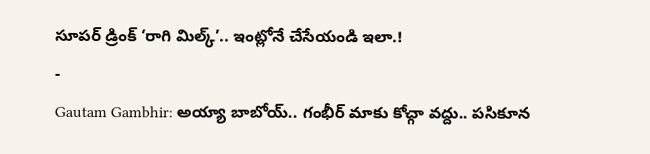సూపర్ డ్రింక్ ‘రాగి మిల్క్’.. ఇంట్లోనే చేసేయండి ఇలా.!
-
Gautam Gambhir: అయ్యా బాబోయ్.. గంభీర్ మాకు కోచ్గా వద్దు.. పసికూన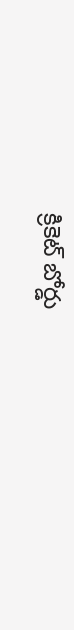క్రికెట్ బోర్డు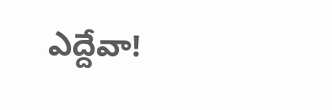ఎద్దేవా!